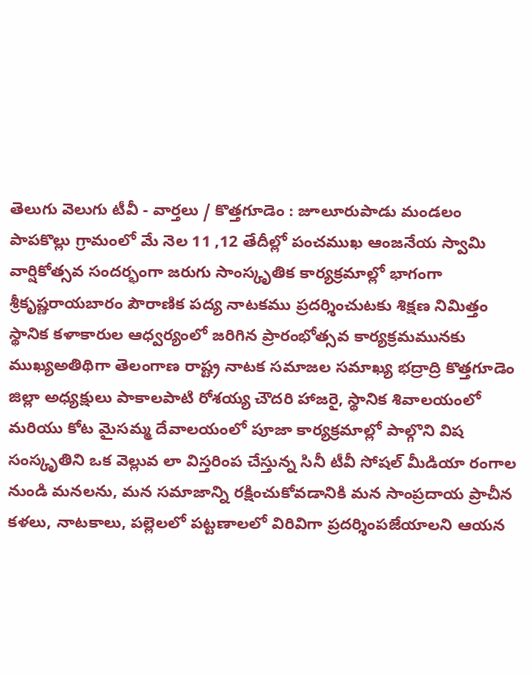తెలుగు వెలుగు టీవీ - వార్తలు / కొత్తగూడెం : జూలూరుపాడు మండలం పాపకొల్లు గ్రామంలో మే నెల 11 ,12 తేదీల్లో పంచముఖ ఆంజనేయ స్వామి వార్షికోత్సవ సందర్భంగా జరుగు సాంస్కృతిక కార్యక్రమాల్లో భాగంగా శ్రీకృష్ణరాయబారం పౌరాణిక పద్య నాటకము ప్రదర్శించుటకు శిక్షణ నిమిత్తం స్థానిక కళాకారుల ఆధ్వర్యంలో జరిగిన ప్రారంభోత్సవ కార్యక్రమమునకు ముఖ్యఅతిథిగా తెలంగాణ రాష్ట్ర నాటక సమాజల సమాఖ్య భద్రాద్రి కొత్తగూడెం జిల్లా అధ్యక్షులు పాకాలపాటి రోశయ్య చౌదరి హాజరై, స్థానిక శివాలయంలో మరియు కోట మైసమ్మ దేవాలయంలో పూజా కార్యక్రమాల్లో పాల్గొని విష సంస్కృతిని ఒక వెల్లువ లా విస్తరింప చేస్తున్న సినీ టీవీ సోషల్ మీడియా రంగాల నుండి మనలను, మన సమాజాన్ని రక్షించుకోవడానికి మన సాంప్రదాయ ప్రాచీన కళలు, నాటకాలు, పల్లెలలో పట్టణాలలో విరివిగా ప్రదర్శింపజేయాలని ఆయన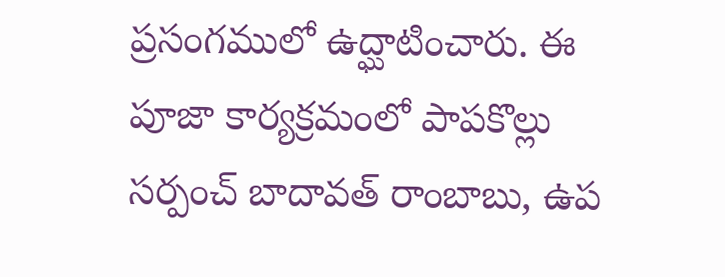ప్రసంగములో ఉద్ఘాటించారు. ఈ పూజా కార్యక్రమంలో పాపకొల్లు సర్పంచ్ బాదావత్ రాంబాబు, ఉప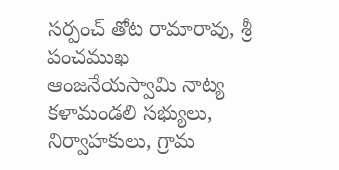సర్పంచ్ తోట రామారావు, శ్రీ పంచముఖ ఆంజనేయస్వామి నాట్య కళామండలి సభ్యులు, నిర్వాహకులు, గ్రామ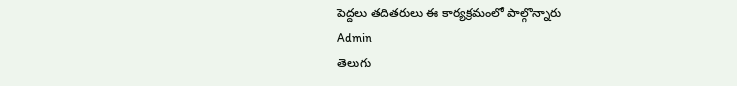పెద్దలు తదితరులు ఈ కార్యక్రమంలో పాల్గొన్నారు
Admin
తెలుగు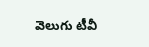వెలుగు టీవీ